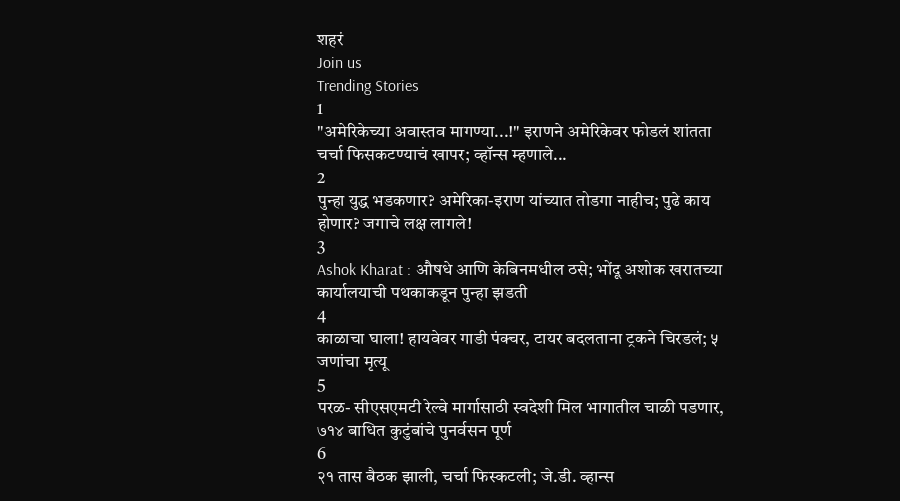शहरं
Join us
Trending Stories
1
"अमेरिकेच्या अवास्तव मागण्या...!" इराणने अमेरिकेवर फोडलं शांतता चर्चा फिसकटण्याचं खापर; व्हॉन्स म्हणाले...
2
पुन्हा युद्ध भडकणार? अमेरिका-इराण यांच्यात तोडगा नाहीच; पुढे काय होणार? जगाचे लक्ष लागले!
3
Ashok Kharat : औषधे आणि केबिनमधील ठसे; भोंदू अशोक खरातच्या कार्यालयाची पथकाकडून पुन्हा झडती
4
काळाचा घाला! हायवेवर गाडी पंक्चर, टायर बदलताना ट्रकने चिरडलं; ५ जणांचा मृत्यू
5
परळ- सीएसएमटी रेल्वे मार्गासाठी स्वदेशी मिल भागातील चाळी पडणार, ७१४ बाधित कुटुंबांचे पुनर्वसन पूर्ण
6
२१ तास बैठक झाली, चर्चा फिस्कटली; जे.डी. व्हान्स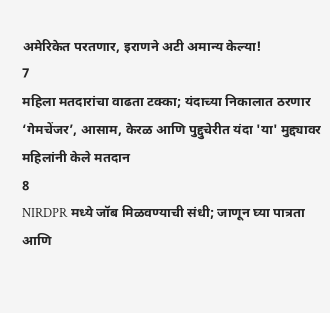अमेरिकेत परतणार, इराणने अटी अमान्य केल्या!
7
महिला मतदारांचा वाढता टक्का; यंदाच्या निकालात ठरणार ‘गेमचेंजर’, आसाम, केरळ आणि पुद्दुचेरीत यंदा 'या' मुद्द्यावर महिलांनी केले मतदान
8
NIRDPR मध्ये जॉब मिळवण्याची संधी; जाणून घ्या पात्रता आणि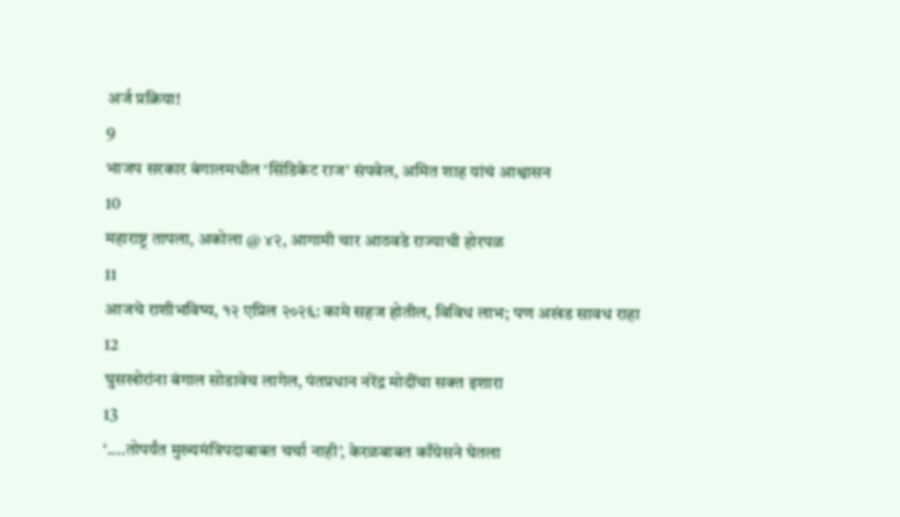अर्ज प्रक्रिया!
9
भाजप सरकार बंगालमधील ‘सिंडिकेट राज’ संपवेल, अमित शाह यांचं आश्वासन
10
महाराष्ट्र तापला, अकोला @ ४२, आगामी चार आठवडे राज्याची होरपळ
11
आजचे राशीभविष्य, १२ एप्रिल २०२६: कामे सहज होतील, विविध लाभ; पण अखंड सावध राहा
12
घुसखोरांना बंगाल सोडावेच लागेल, पंतप्रधान नरेंद्र मोदींचा सक्त इशारा
13
‘....तोपर्यंत मुख्यमंत्रिपदाबाबत चर्चा नाही’, केरळबाबत काँग्रेसने घेतला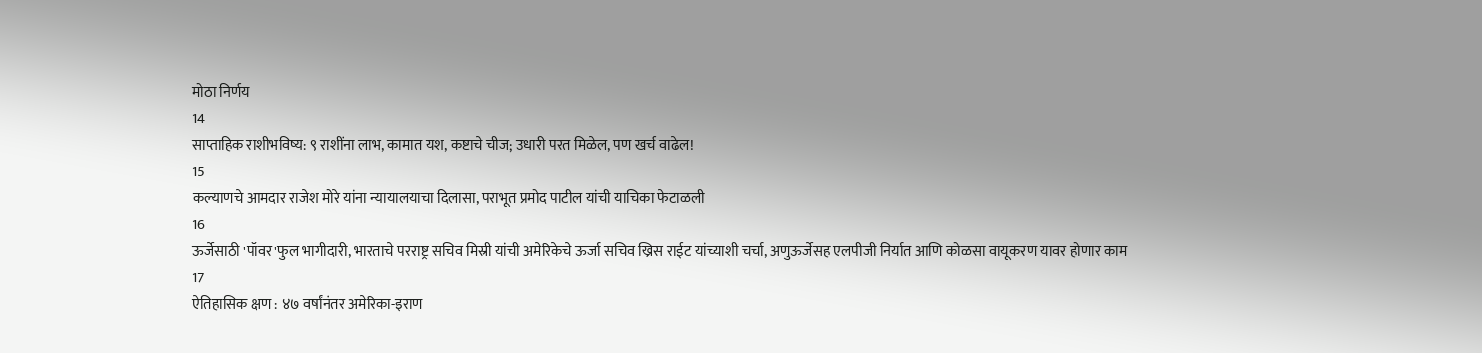मोठा निर्णय
14
साप्ताहिक राशीभविष्य: ९ राशींना लाभ, कामात यश, कष्टाचे चीज; उधारी परत मिळेल, पण खर्च वाढेल!
15
कल्याणचे आमदार राजेश मोरे यांना न्यायालयाचा दिलासा, पराभूत प्रमोद पाटील यांची याचिका फेटाळली
16
ऊर्जेसाठी 'पॉवर'फुल भागीदारी, भारताचे परराष्ट्र सचिव मिस्री यांची अमेरिकेचे ऊर्जा सचिव ख्रिस राईट यांच्याशी चर्चा, अणुऊर्जेसह एलपीजी निर्यात आणि कोळसा वायूकरण यावर होणार काम
17
ऐतिहासिक क्षण : ४७ वर्षांनंतर अमेरिका-इराण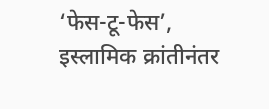‘फेस-टू-फेस’, इस्लामिक क्रांतीनंतर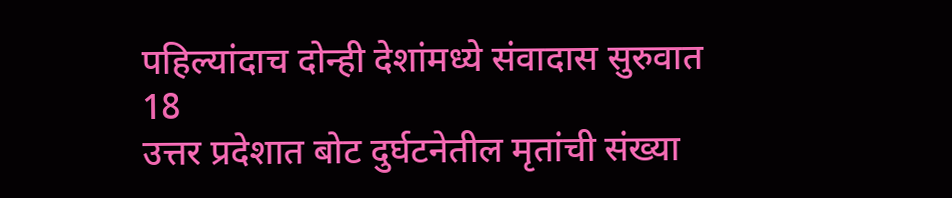पहिल्यांदाच दोन्ही देशांमध्ये संवादास सुरुवात
18
उत्तर प्रदेशात बोट दुर्घटनेतील मृतांची संख्या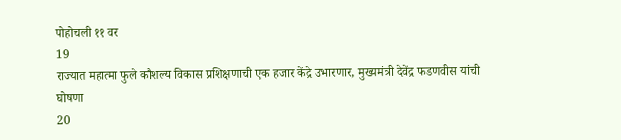पोहोचली ११ वर
19
राज्यात महात्मा फुले कौशल्य विकास प्रशिक्षणाची एक हजार केंद्रे उभारणार, मुख्यमंत्री देवेंद्र फडणवीस यांची घोषणा
20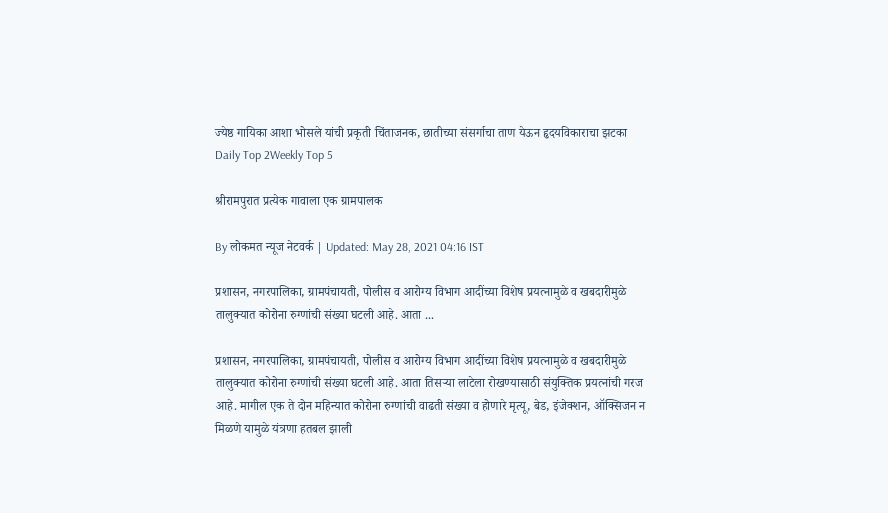ज्येष्ठ गायिका आशा भोसले यांची प्रकृती चिंताजनक, छातीच्या संसर्गाचा ताण येऊन हृदयविकाराचा झटका
Daily Top 2Weekly Top 5

श्रीरामपुरात प्रत्येक गावाला एक ग्रामपालक

By लोकमत न्यूज नेटवर्क | Updated: May 28, 2021 04:16 IST

प्रशासन, नगरपालिका, ग्रामपंचायती, पोलीस व आरोग्य विभाग आदींच्या विशेष प्रयत्नामुळे व खबदारीमुळे तालुक्यात कोरोना रुग्णांची संख्या घटली आहे. आता ...

प्रशासन, नगरपालिका, ग्रामपंचायती, पोलीस व आरोग्य विभाग आदींच्या विशेष प्रयत्नामुळे व खबदारीमुळे तालुक्यात कोरोना रुग्णांची संख्या घटली आहे. आता तिसऱ्या लाटेला रोखण्यासाठी संयुक्तिक प्रयत्नांची गरज आहे. मागील एक ते दोन महिन्यात कोरोना रुग्णांची वाढती संख्या व होणारे मृत्यू, बेड, इंजेक्शन, ऑक्सिजन न मिळणे यामुळे यंत्रणा हतबल झाली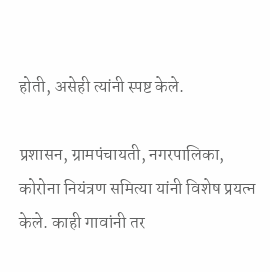होती, असेही त्यांनी स्पष्ट केले.

प्रशासन, ग्रामपंचायती, नगरपालिका, कोरोना नियंत्रण समित्या यांनी विशेष प्रयत्न केले. काही गावांनी तर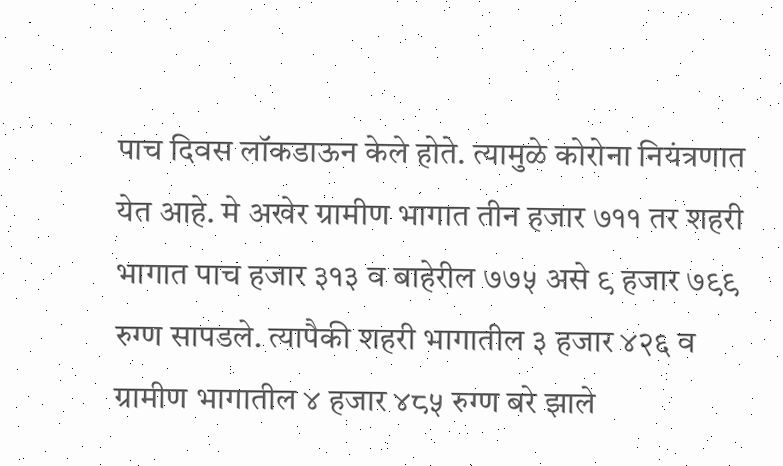पाच दिवस लॉकडाऊन केले होते. त्यामुळे कोरोना नियंत्रणात येत आहे. मे अखेर ग्रामीण भागात तीन हजार ७११ तर शहरी भागात पाच हजार ३१३ व बाहेरील ७७५ असे ९ हजार ७९९ रुग्ण सापडले. त्यापैकी शहरी भागातील ३ हजार ४२६ व ग्रामीण भागातील ४ हजार ४८५ रुग्ण बरे झाले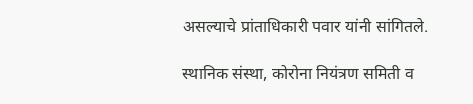असल्याचे प्रांताधिकारी पवार यांनी सांगितले.

स्थानिक संस्था, कोरोना नियंत्रण समिती व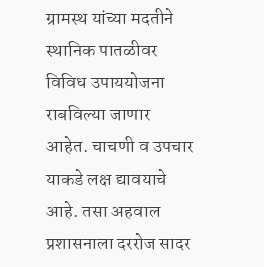ग्रामस्थ यांच्या मदतीने स्थानिक पातळीवर विविध उपाययोजना राबविल्या जाणार आहेत. चाचणी व उपचार याकडे लक्ष द्यावयाचे आहे. तसा अहवाल प्रशासनाला दररोज सादर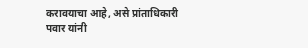करावयाचा आहे, असे प्रांताधिकारी पवार यांनी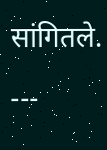सांगितले.

---